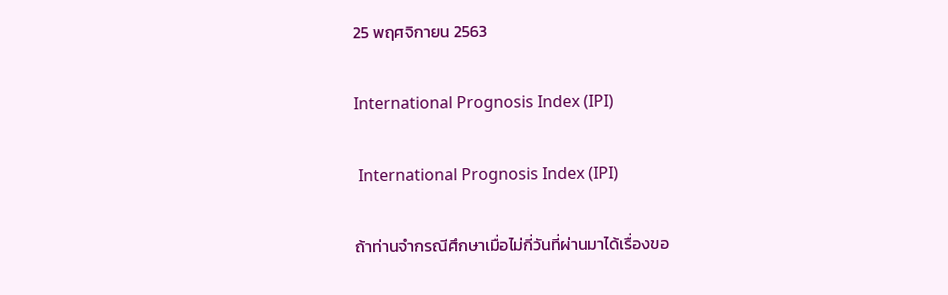25 พฤศจิกายน 2563

International Prognosis Index (IPI)

 International Prognosis Index (IPI)

ถ้าท่านจำกรณีศึกษาเมื่อไม่กี่วันที่ผ่านมาได้เรื่องขอ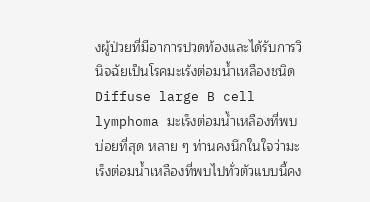งผู้ป่วยที่มีอาการปวดท้องและได้รับการวินิจฉัยเป็นโรคมะเร้งต่อมน้ำเหลืองชนิด Diffuse large B cell lymphoma มะเร็งต่อมน้ำเหลืองที่พบบ่อยที่สุด หลาย ๆ ท่านคงนึกในใจว่ามะเร็งต่อมน้ำเหลืองที่พบไปทั่วตัวแบบนี้คง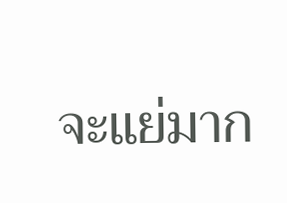จะแย่มาก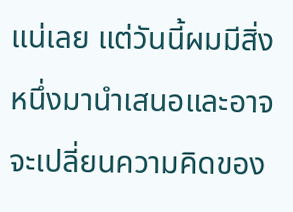แน่เลย แต่วันนี้ผมมีสิ่งหนึ่งมานำเสนอและอาจจะเปลี่ยนความคิดของ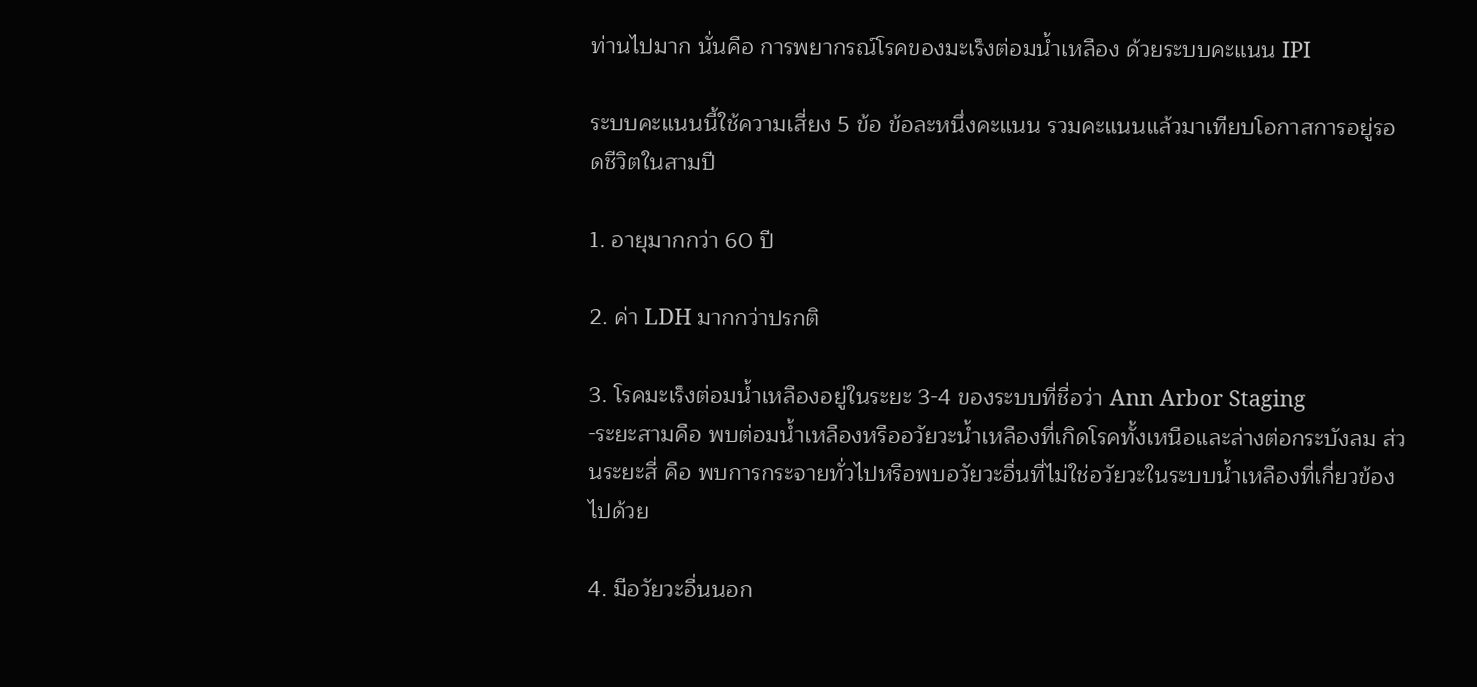ท่านไปมาก นั่นคือ การพยากรณ์โรคของมะเร็งต่อมน้ำเหลือง ด้วยระบบคะแนน IPI

ระบบคะแนนนี้ใช้ความเสี่ยง 5 ข้อ ข้อละหนึ่งคะแนน รวมคะแนนแล้วมาเทียบโอกาสการอยู่รอดชีวิตในสามปี

1. อายุมากกว่า 60 ปี

2. ค่า LDH มากกว่าปรกติ

3. โรคมะเร็งต่อมน้ำเหลืองอยู่ในระยะ 3-4 ของระบบที่ชื่อว่า Ann Arbor Staging
-ระยะสามคือ พบต่อมน้ำเหลืองหรืออวัยวะน้ำเหลืองที่เกิดโรคทั้งเหนือและล่างต่อกระบังลม ส่วนระยะสี่ คือ พบการกระจายทั่วไปหรือพบอวัยวะอื่นที่ไม่ใช่อวัยวะในระบบน้ำเหลืองที่เกี่ยวข้องไปด้วย

4. มีอวัยวะอื่นนอก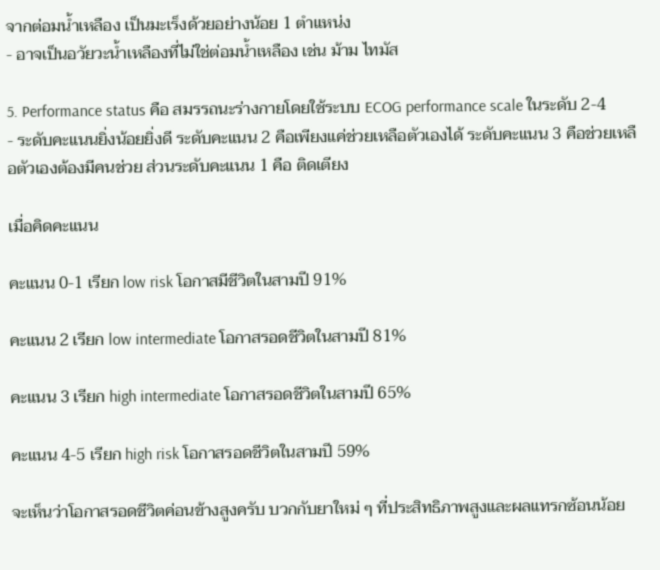จากต่อมน้ำเหลือง เป็นมะเร็งด้วยอย่างน้อย 1 ตำแหน่ง
- อาจเป็นอวัยวะน้ำเหลืองที่ไม่ใช่ต่อมน้ำเหลือง เช่น ม้าม ไทมัส

5. Performance status คือ สมรรถนะร่างกายโดยใช้ระบบ ECOG performance scale ในระดับ 2-4
- ระดับคะแนนยิ่งน้อยยิ่งดี ระดับคะแนน 2 คือเพียงแค่ช่วยเหลือตัวเองได้ ระดับคะแนน 3 คือช่วยเหลือตัวเองต้องมีคนช่วย ส่วนระดับคะแนน 1 คือ ติดเตียง

เมื่อคิดคะแนน

คะแนน 0-1 เรียก low risk โอกาสมีชีวิตในสามปี 91%

คะแนน 2 เรียก low intermediate โอกาสรอดชีวิตในสามปี 81%

คะแนน 3 เรียก high intermediate โอกาสรอดชีวิตในสามปี 65%

คะแนน 4-5 เรียก high risk โอกาสรอดชีวิตในสามปี 59%

จะเห็นว่าโอกาสรอดชีวิตค่อนข้างสูงครับ บวกกับยาใหม่ ๆ ที่ประสิทธิภาพสูงและผลแทรกซ้อนน้อย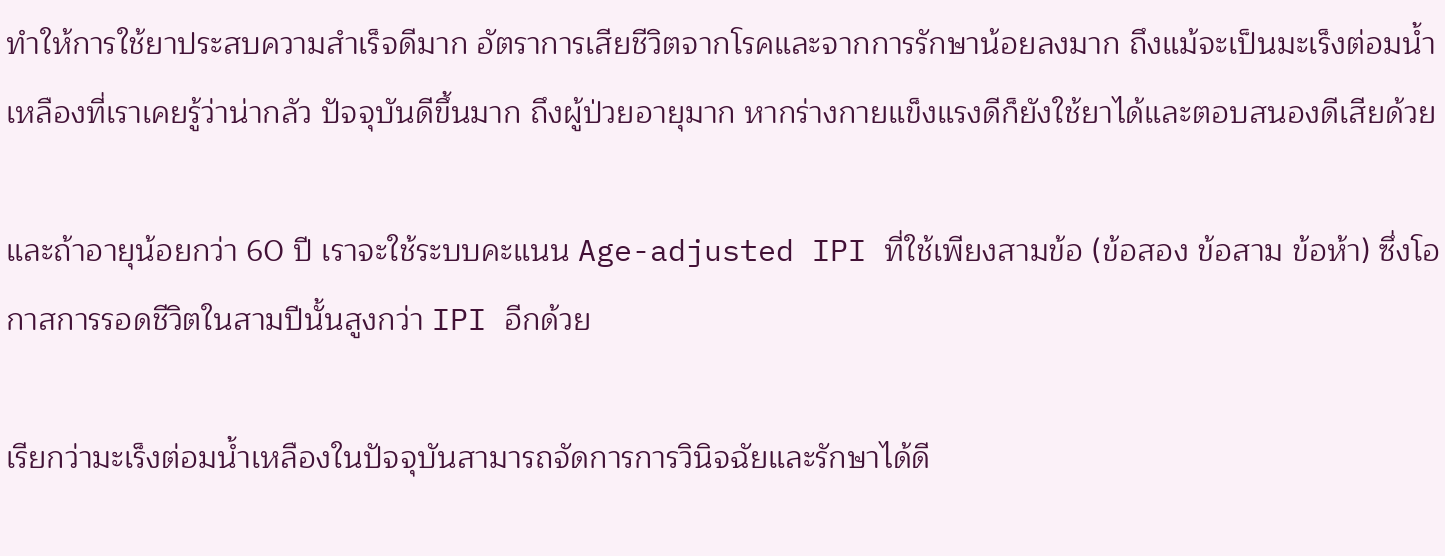ทำให้การใช้ยาประสบความสำเร็จดีมาก อัตราการเสียชีวิตจากโรคและจากการรักษาน้อยลงมาก ถึงแม้จะเป็นมะเร็งต่อมน้ำเหลืองที่เราเคยรู้ว่าน่ากลัว ปัจจุบันดีขึ้นมาก ถึงผู้ป่วยอายุมาก หากร่างกายแข็งแรงดีก็ยังใช้ยาได้และตอบสนองดีเสียด้วย

และถ้าอายุน้อยกว่า 60 ปี เราจะใช้ระบบคะแนน Age-adjusted IPI ที่ใช้เพียงสามข้อ (ข้อสอง ข้อสาม ข้อห้า) ซึ่งโอกาสการรอดชีวิตในสามปีนั้นสูงกว่า IPI อีกด้วย

เรียกว่ามะเร็งต่อมน้ำเหลืองในปัจจุบันสามารถจัดการการวินิจฉัยและรักษาได้ดี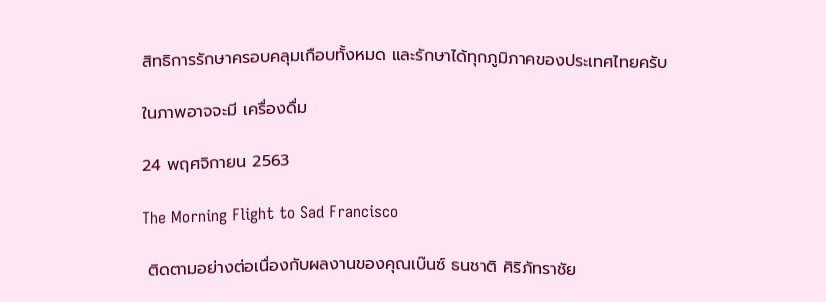สิทธิการรักษาครอบคลุมเกือบทั้งหมด และรักษาได้ทุกภูมิภาคของประเทศไทยครับ

ในภาพอาจจะมี เครื่องดื่ม

24 พฤศจิกายน 2563

The Morning Flight to Sad Francisco

 ติดตามอย่างต่อเนื่องกับผลงานของคุณเบ๊นซ์ ธนชาติ ศิริภัทราชัย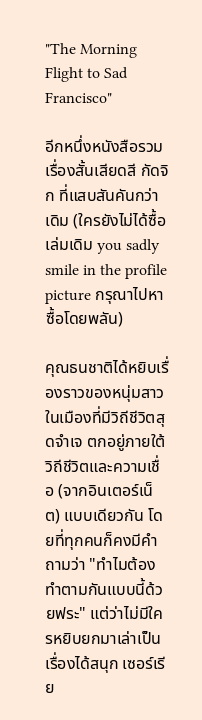"The Morning Flight to Sad Francisco"

อีกหนึ่งหนังสือรวมเรื่องสั้นเสียดสี กัดจิก ที่แสบสันคันกว่าเดิม (ใครยังไม่ได้ซื้อเล่มเดิม you sadly smile in the profile picture กรุณาไปหาซื้อโดยพลัน)

คุณธนชาติได้หยิบเรื่องราวของหนุ่มสาวในเมืองที่มีวิถีชีวิตสุดจำเจ ตกอยู่ภายใต้วิถีชีวิตและความเชื่อ (จากอินเตอร์เน็ต) แบบเดียวกัน โดยที่ทุกคนก็คงมีคำถามว่า "ทำไมต้องทำตามกันแบบนี้ด้วยฟระ" แต่ว่าไม่มีใครหยิบยกมาเล่าเป็นเรื่องได้สนุก เซอร์เรีย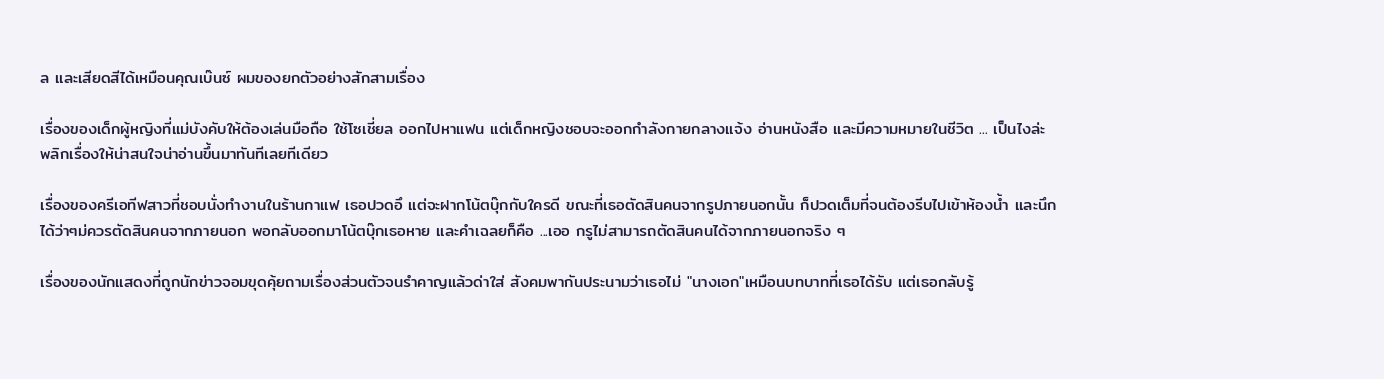ล และเสียดสีได้เหมือนคุณเบ๊นซ์ ผมของยกตัวอย่างสักสามเรื่อง

เรื่องของเด็กผู้หญิงที่แม่บังคับให้ต้องเล่นมือถือ ใช้โซเชี่ยล ออกไปหาแฟน แต่เด็กหญิงชอบจะออกกำลังกายกลางแจ้ง อ่านหนังสือ และมีความหมายในชีวิต ... เป็นไงล่ะ พลิกเรื่องให้น่าสนใจน่าอ่านขึ้นมาทันทีเลยทีเดียว

เรื่องของครีเอทีฟสาวที่ชอบนั่งทำงานในร้านกาแฟ เธอปวดอึ แต่จะฝากโน้ตบุ๊กกับใครดี ขณะที่เธอตัดสินคนจากรูปภายนอกนั้น ก็ปวดเต็มที่จนต้องรีบไปเข้าห้องน้ำ และนึกได้ว่าๆม่ควรตัดสินคนจากภายนอก พอกลับออกมาโน้ตบุ๊กเธอหาย และคำเฉลยก็คือ ...เออ กรูไม่สามารถตัดสินคนได้จากภายนอกจริง ๆ

เรื่องของนักแสดงที่ถูกนักข่าวจอมขุดคุ้ยถามเรื่องส่วนตัวจนรำคาญแล้วด่าใส่ สังคมพากันประนามว่าเธอไม่ "นางเอก"เหมือนบทบาทที่เธอได้รับ แต่เธอกลับรู้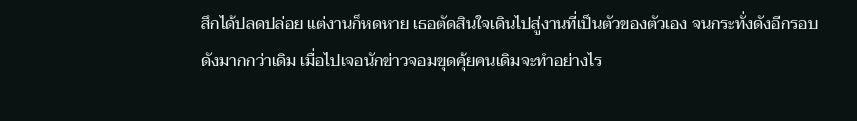สึกได้ปลดปล่อย แต่งานก็หดหาย เธอตัดสินใจเดินไปสู่งานที่เป็นตัวของตัวเอง จนกระทั่งดังอีกรอบ ดังมากกว่าเดิม เมื่อไปเจอนักข่าวจอมขุดคุ้ยคนเดิมจะทำอย่างไร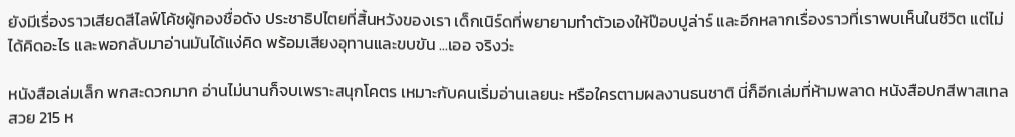ยังมีเรื่องราวเสียดสีไลฟ์โค้ชผู้กองชื่อดัง ประชาธิปไตยที่สิ้นหวังของเรา เด็กเนิร์ดที่พยายามทำตัวเองให้ป๊อบปูล่าร์ และอีกหลากเรื่องราวที่เราพบเห็นในชีวิต แต่ไม่ได้คิดอะไร และพอกลับมาอ่านมันได้แง่คิด พร้อมเสียงอุทานและขบขัน ...เออ จริงว่ะ

หนังสือเล่มเล็ก พกสะดวกมาก อ่านไม่นานก็จบเพราะสนุกโคตร เหมาะกับคนเริ่มอ่านเลยนะ หรือใครตามผลงานธนชาติ นี่ก็อีกเล่มที่ห้ามพลาด หนังสือปกสีพาสเทลสวย 215 ห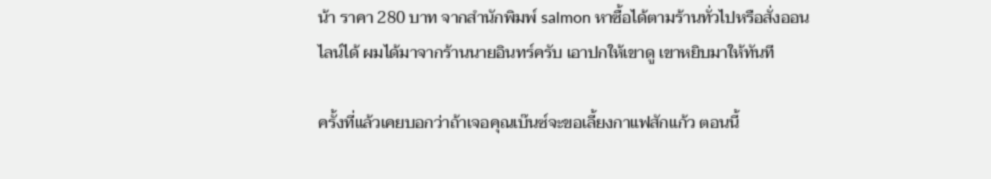น้า ราคา 280 บาท จากสำนักพิมพ์ salmon หาซื้อได้ตามร้านทั่วไปหรือสั่งออนไลน์ได้ ผมได้มาจากร้านนายอินทร์ครับ เอาปกให้เขาดู เขาหยิบมาให้ทันที

ครั้งที่แล้วเคยบอกว่าถ้าเจอคุณเบ๊นซ์จะขอเลี้ยงกาแฟสักแก้ว ตอนนี้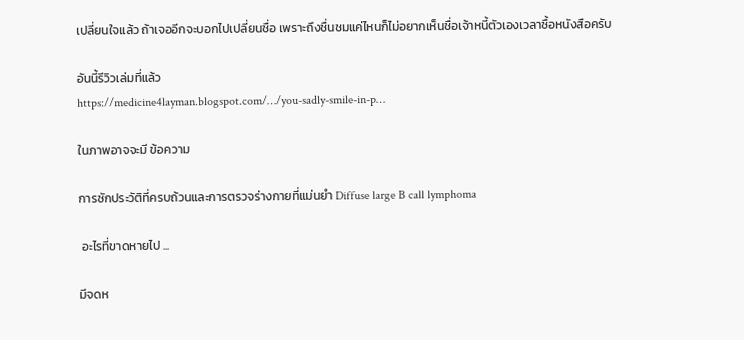เปลี่ยนใจแล้ว ถ้าเจออีกจะบอกไปเปลี่ยนชื่อ เพราะถึงชื่นชมแค่ไหนก็ไม่อยากเห็นชื่อเจ้าหนี้ตัวเองเวลาซื้อหนังสือครับ

อันนี้รีวิวเล่มที่แล้ว
https://medicine4layman.blogspot.com/…/you-sadly-smile-in-p…

ในภาพอาจจะมี ข้อความ

การซักประวัติที่ครบถ้วนและการตรวจร่างกายที่แม่นยำ Diffuse large B call lymphoma

 อะไรที่ขาดหายไป ...

มีจดห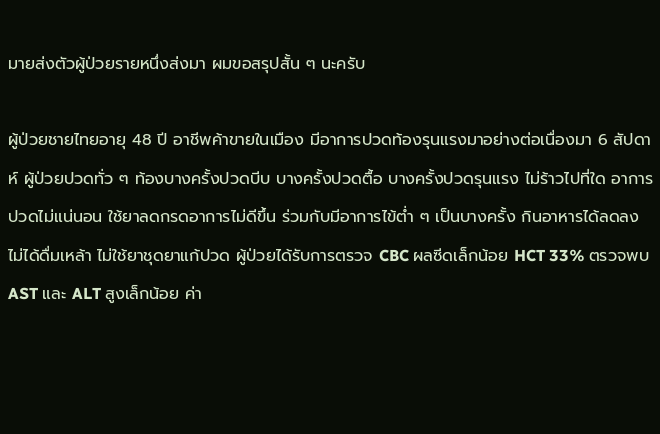มายส่งตัวผู้ป่วยรายหนึ่งส่งมา ผมขอสรุปสั้น ๆ นะครับ

ผู้ป่วยชายไทยอายุ 48 ปี อาชีพค้าขายในเมือง มีอาการปวดท้องรุนแรงมาอย่างต่อเนื่องมา 6 สัปดาห์ ผู้ป่วยปวดทั่ว ๆ ท้องบางครั้งปวดบีบ บางครั้งปวดตื้อ บางครั้งปวดรุนแรง ไม่ร้าวไปที่ใด อาการปวดไม่แน่นอน ใช้ยาลดกรดอาการไม่ดีขึ้น ร่วมกับมีอาการไข้ต่ำ ๆ เป็นบางครั้ง กินอาหารได้ลดลง ไม่ได้ดื่มเหล้า ไม่ใช้ยาชุดยาแก้ปวด ผู้ป่วยได้รับการตรวจ CBC ผลซีดเล็กน้อย HCT 33% ตรวจพบ AST และ ALT สูงเล็กน้อย ค่า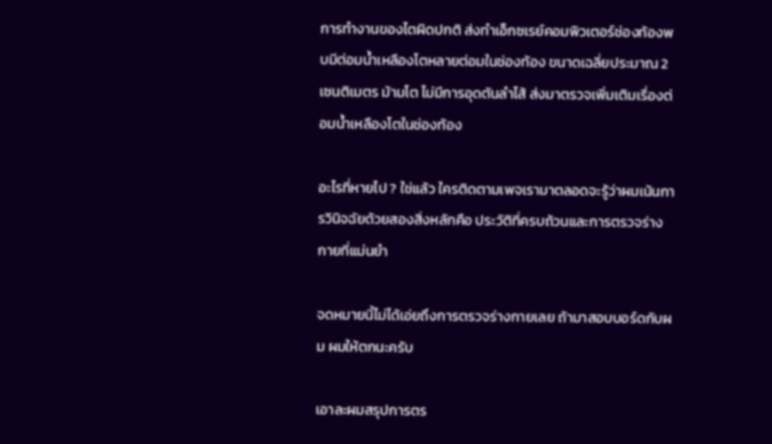การทำงานของไตผิดปกติ ส่งทำเอ็กซเรย์คอมพิวเตอร์ช่องท้องพบมีต่อมน้ำเหลืองโตหลายต่อมในช่องท้อง ขนาดเฉลี่ยประมาณ 2 เซนติเมตร ม้ามโต ไม่มีการอุดตันลำไส้ ส่งมาตรวจเพิ่มเติมเรื่องต่อมน้ำเหลืองโตในช่องท้อง

อะไรที่หายไป ? ใช่แล้ว ใครติดตามเพจเรามาตลอดจะรู้ว่าผมเน้นการวินิจฉัยด้วยสองสิ่งหลักคือ ประวัติที่ครบถ้วนและการตรวจร่างกายที่แม่นยำ

จดหมายนี้ไม่ได้เอ่ยถึงการตรวจร่างกายเลย ถ้ามาสอบบอร์ดกับผม ผมให้ตกนะครับ

เอาละผมสรุปการตร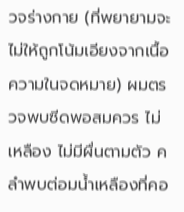วจร่างกาย (ที่พยายามจะไม่ให้ถูกโน้มเอียงจากเนื้อความในจดหมาย) ผมตรวจพบซีดพอสมควร ไม่เหลือง ไม่มีผื่นตามตัว คลำพบต่อมน้ำเหลืองที่คอ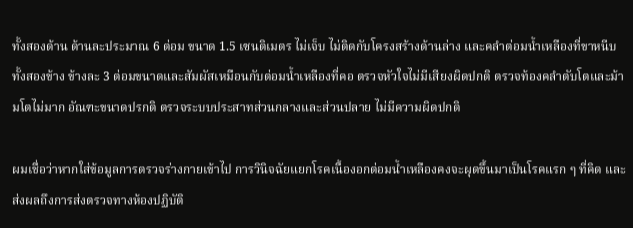ทั้งสองด้าน ด้านละประมาณ 6 ต่อม ขนาด 1.5 เซนติเมตร ไม่เจ็บ ไม่ติดกับโครงสร้างด้านล่าง และคลำต่อมน้ำเหลืองที่ขาหนีบทั้งสองข้าง ข้างละ 3 ต่อมขนาดและสัมผัสเหมือนกับต่อมน้ำเหลืองที่คอ ตรวจหัวใจไม่มีเสียงผิดปกติ ตรวจท้องคลำตับโตและม้ามโตไม่มาก อัณฑะขนาดปรกติ ตรวจระบบประสาทส่วนกลางและส่วนปลาย ไม่มีความผิดปกติ

ผมเชื่อว่าหากใส่ข้อมูลการตรวจร่างกายเข้าไป การวินิจฉัยแยกโรคเนื้องอกต่อมน้ำเหลืองคงจะผุดขึ้นมาเป็นโรคแรก ๆ ที่คิด และส่งผลถึงการส่งตรวจทางห้องปฏิบัติ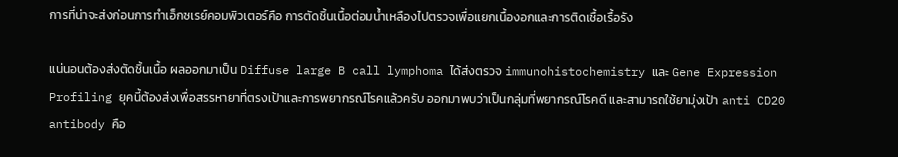การที่น่าจะส่งก่อนการทำเอ็กซเรย์คอมพิวเตอร์คือ การตัดชิ้นเนื้อต่อมน้ำเหลืองไปตรวจเพื่อแยกเนื้องอกและการติดเชื้อเรื้อรัง

แน่นอนต้องส่งตัดชิ้นเนื้อ ผลออกมาเป็น Diffuse large B call lymphoma ได้ส่งตรวจ immunohistochemistry และ Gene Expression Profiling ยุคนี้ต้องส่งเพื่อสรรหายาที่ตรงเป้าและการพยากรณ์โรคแล้วครับ ออกมาพบว่าเป็นกลุ่มที่พยากรณ์โรคดี และสามารถใช้ยามุ่งเป้า anti CD20 antibody คือ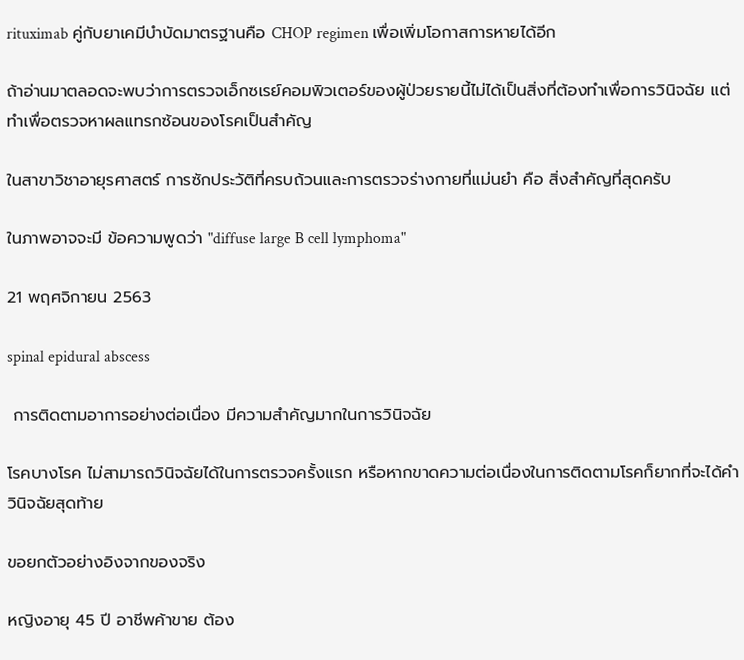rituximab คู่กับยาเคมีบำบัดมาตรฐานคือ CHOP regimen เพื่อเพิ่มโอกาสการหายได้อีก

ถ้าอ่านมาตลอดจะพบว่าการตรวจเอ็กซเรย์คอมพิวเตอร์ของผู้ป่วยรายนี้ไม่ได้เป็นสิ่งที่ต้องทำเพื่อการวินิจฉัย แต่ทำเพื่อตรวจหาผลแทรกซ้อนของโรคเป็นสำคัญ

ในสาขาวิชาอายุรศาสตร์ การซักประวัติที่ครบถ้วนและการตรวจร่างกายที่แม่นยำ คือ สิ่งสำคัญที่สุดครับ

ในภาพอาจจะมี ข้อความพูดว่า "diffuse large B cell lymphoma"

21 พฤศจิกายน 2563

spinal epidural abscess

 การติดตามอาการอย่างต่อเนื่อง มีความสำคัญมากในการวินิจฉัย

โรคบางโรค ไม่สามารถวินิจฉัยได้ในการตรวจครั้งแรก หรือหากขาดความต่อเนื่องในการติดตามโรคก็ยากที่จะได้คำวินิจฉัยสุดท้าย

ขอยกตัวอย่างอิงจากของจริง

หญิงอายุ 45 ปี อาชีพค้าขาย ต้อง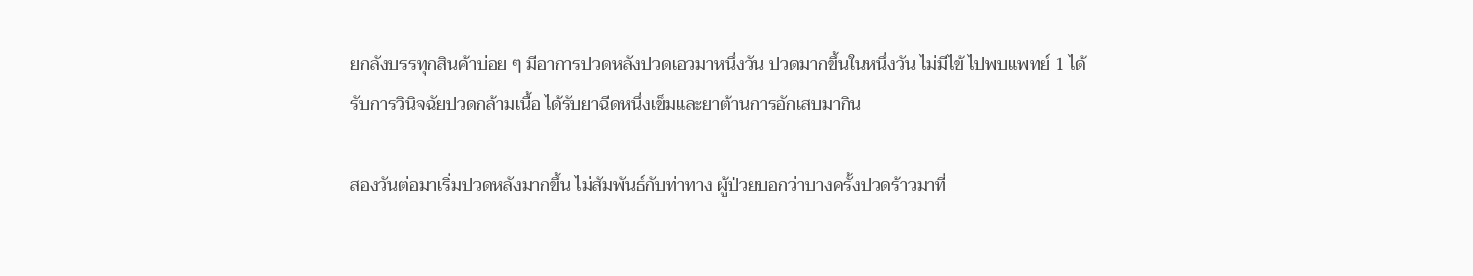ยกลังบรรทุกสินค้าบ่อย ๆ มีอาการปวดหลังปวดเอวมาหนึ่งวัน ปวดมากขึ้นในหนึ่งวัน ไม่มีไข้ ไปพบแพทย์ 1 ได้รับการวินิจฉัยปวดกล้ามเนื้อ ได้รับยาฉีดหนึ่งเข็มและยาต้านการอักเสบมากิน

สองวันต่อมาเริ่มปวดหลังมากขึ้น ไม่สัมพันธ์กับท่าทาง ผู้ป่วยบอกว่าบางครั้งปวดร้าวมาที่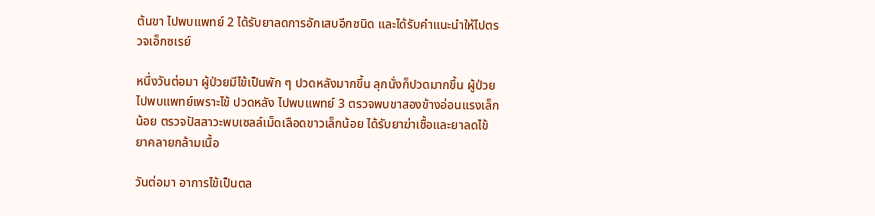ต้นขา ไปพบแพทย์ 2 ได้รับยาลดการอักเสบอีกชนิด และได้รับคำแนะนำให้ไปตรวจเอ็กซเรย์

หนึ่งวันต่อมา ผู้ป่วยมีไข้เป็นพัก ๆ ปวดหลังมากขึ้น ลุกนั่งก็ปวดมากขึ้น ผู้ป่วยไปพบแพทย์เพราะไข้ ปวดหลัง ไปพบแพทย์ 3 ตรวจพบขาสองข้างอ่อนแรงเล็กน้อย ตรวจปัสสาวะพบเซลล์เม็ดเลือดขาวเล็กน้อย ได้รับยาฆ่าเชื้อและยาลดไข้ ยาคลายกล้ามเนื้อ

วันต่อมา อาการไข้เป็นตล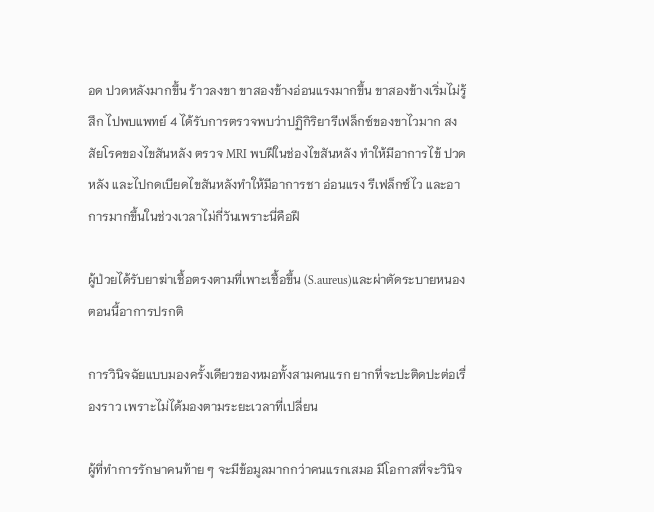อด ปวดหลังมากขึ้น ร้าวลงขา ขาสองข้างอ่อนแรงมากขึ้น ขาสองข้างเริ่มไม่รู้สึก ไปพบแพทย์ 4 ได้รับการตรวจพบว่าปฏิกิริยารีเฟล็กซ์ของขาไวมาก สงสัยโรคของไขสันหลัง ตรวจ MRI พบฝีในช่องไขสันหลัง ทำให้มีอาการไข้ ปวดหลัง และไปกดเบียดไขสันหลังทำให้มีอาการชา อ่อนแรง รีเฟล็กซ์ไว และอาการมากขึ้นในช่วงเวลาไม่กี่วันเพราะนี่คือฝี

ผู้ป่วยได้รับยาฆ่าเชื้อตรงตามที่เพาะเชื้อขึ้น (S.aureus)และผ่าตัดระบายหนอง ตอนนี้อาการปรกติ

การวินิจฉัยแบบมองครั้งเดียวของหมอทั้งสามคนแรก ยากที่จะปะติดปะต่อเรื่องราว เพราะไม่ได้มองตามระยะเวลาที่เปลี่ยน

ผู้ที่ทำการรักษาคนท้าย ๆ จะมีข้อมูลมากกว่าคนแรกเสมอ มีโอกาสที่จะวินิจ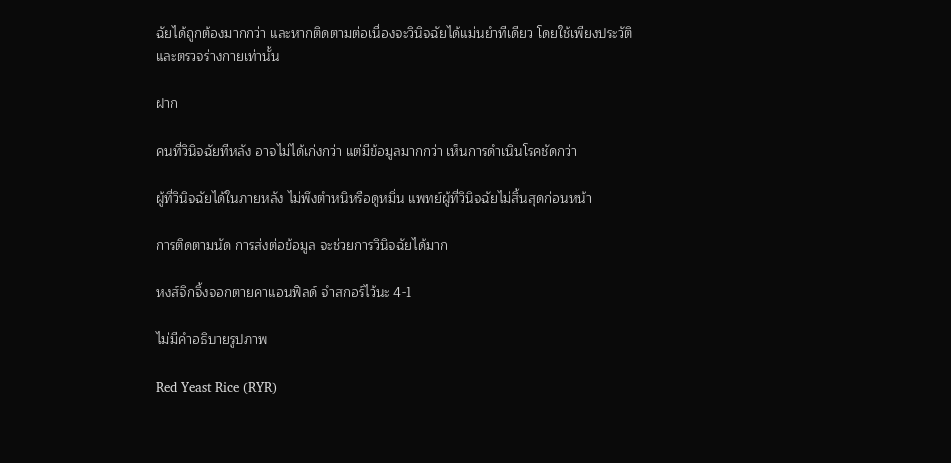ฉัยได้ถูกต้องมากกว่า และหากติดตามต่อเนื่องจะวินิจฉัยได้แม่นยำทีเดียว โดยใช้เพียงประวัติและตรวจร่างกายเท่านั้น

ฝาก

คนที่วินิจฉัยทีหลัง อาจไม่ได้เก่งกว่า แต่มีข้อมูลมากกว่า เห็นการดำเนินโรคชัดกว่า

ผู้ที่วินิจฉัยได้ในภายหลัง ไม่พึงตำหนิหรือดูหมิ่น แพทย์ผู้ที่วินิจฉัยไม่สิ้นสุดก่อนหน้า

การติดตามนัด การส่งต่อข้อมูล จะช่วยการวินิจฉัยได้มาก

หงส์จิกจิ้งจอกตายคาแอนฟิลด์ จำสกอร์ไว้นะ 4-1

ไม่มีคำอธิบายรูปภาพ

Red Yeast Rice (RYR)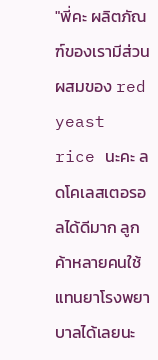"พี่คะ ผลิตภัณฑ์ของเรามีส่วนผสมของ red yeast rice นะคะ ลดโคเลสเตอรอลได้ดีมาก ลูกค้าหลายคนใช้แทนยาโรงพยาบาลได้เลยนะ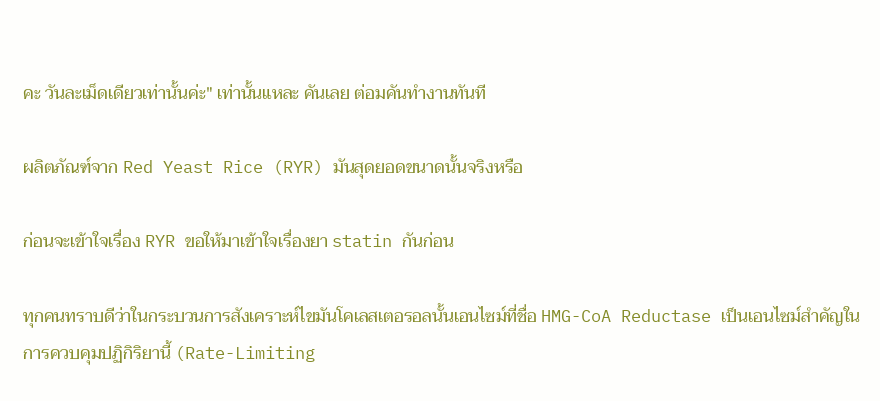คะ วันละเม็ดเดียวเท่านั้นค่ะ" เท่านั้นแหละ คันเลย ต่อมคันทำงานทันที

ผลิตภัณฑ์จาก Red Yeast Rice (RYR) มันสุดยอดขนาดนั้นจริงหรือ

ก่อนจะเข้าใจเรื่อง RYR ขอให้มาเข้าใจเรื่องยา statin กันก่อน

ทุกคนทราบดีว่าในกระบวนการสังเคราะห์ไขมันโคเลสเตอรอลนั้นเอนไซม์ที่ชื่อ HMG-CoA Reductase เป็นเอนไซม์สำคัญในการควบคุมปฏิกิริยานี้ (Rate-Limiting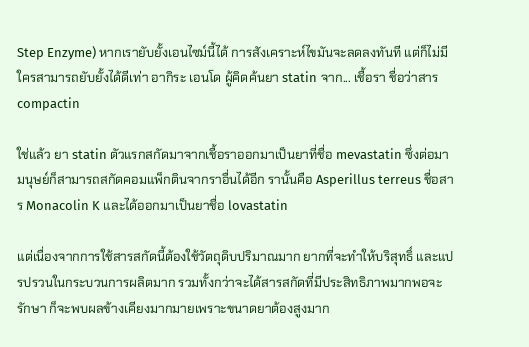Step Enzyme) หากเรายับยั้งเอนไซม์นี้ได้ การสังเคราะห์ไขมันจะลดลงทันที แต่ก็ไม่มีใครสามารถยับยั้งได้ดีเท่า อากิระ เอนโด ผู้คิดค้นยา statin จาก... เชื้อรา ชื่อว่าสาร compactin

ใช่แล้ว ยา statin ตัวแรกสกัดมาจากเชื้อราออกมาเป็นยาที่ชื่อ mevastatin ซึ่งต่อมามนุษย์ก็สามารถสกัดคอมแพ็กตินจากราอื่นได้อีก รานั้นคือ Asperillus terreus ชื่อสาร Monacolin K และได้ออกมาเป็นยาชื่อ lovastatin

แต่เนื่องจากการใช้สารสกัดนี้ต้องใช้วัตถุดิบปริมาณมาก ยากที่จะทำให้บริสุทธิ์ และแปรปรวนในกระบวนการผลิตมาก รวมทั้งกว่าจะได้สารสกัดที่มีประสิทธิภาพมากพอจะรักษา ก็จะพบผลข้างเคียงมากมายเพราะขนาดยาต้องสูงมาก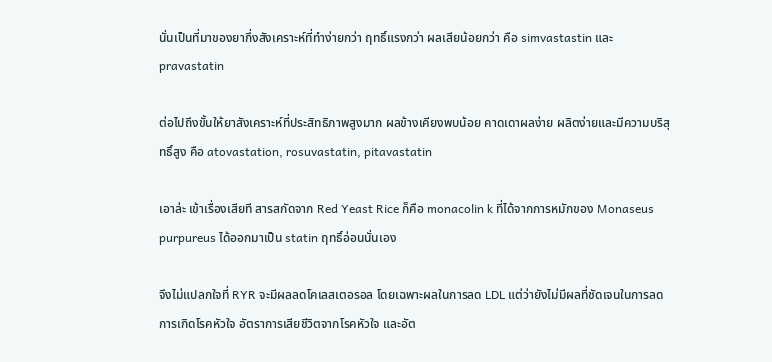นั่นเป็นที่มาของยากึ่งสังเคราะห์ที่ทำง่ายกว่า ฤทธิ์แรงกว่า ผลเสียน้อยกว่า คือ simvastastin และ pravastatin

ต่อไปถึงขั้นให้ยาสังเคราะห์ที่ประสิทธิภาพสูงมาก ผลข้างเคียงพบน้อย คาดเดาผลง่าย ผลิตง่ายและมีความบริสุทธิ์สูง คือ atovastation, rosuvastatin, pitavastatin

เอาล่ะ เข้าเรื่องเสียที สารสกัดจาก Red Yeast Rice ก็คือ monacolin k ที่ได้จากการหมักของ Monaseus purpureus ได้ออกมาเป็น statin ฤทธิ์อ่อนนั่นเอง

จึงไม่แปลกใจที่ RYR จะมีผลลดโคเลสเตอรอล โดยเฉพาะผลในการลด LDL แต่ว่ายังไม่มีผลที่ชัดเจนในการลดการเกิดโรคหัวใจ อัตราการเสียชีวิตจากโรคหัวใจ และอัต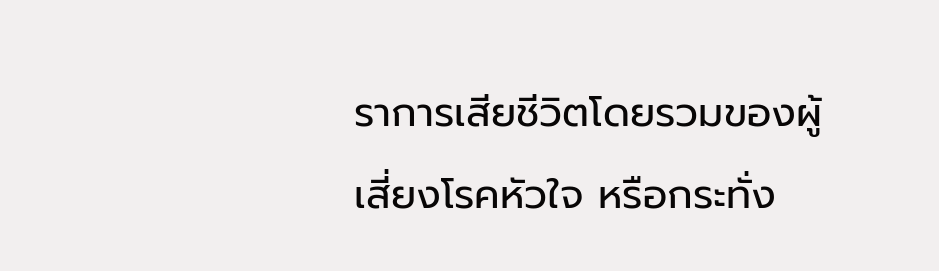ราการเสียชีวิตโดยรวมของผู้เสี่ยงโรคหัวใจ หรือกระทั่ง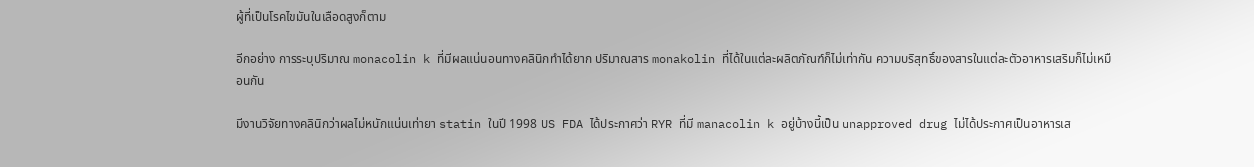ผู้ที่เป็นโรคไขมันในเลือดสูงก็ตาม

อีกอย่าง การระบุปริมาณ monacolin k ที่มีผลแน่นอนทางคลินิกทำได้ยาก ปริมาณสาร monakolin ที่ได้ในแต่ละผลิตภัณฑ์ก็ไม่เท่ากัน ความบริสุทธิ์ของสารในแต่ละตัวอาหารเสริมก็ไม่เหมือนกัน

มีงานวิจัยทางคลินิกว่าผลไม่หนักแน่นเท่ายา statin ในปี 1998 US FDA ได้ประกาศว่า RYR ที่มี manacolin k อยู่บ้างนี้เป็น unapproved drug ไม่ได้ประกาศเป็นอาหารเส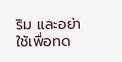ริม และอย่าใช้เพื่อทด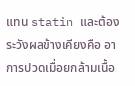แทน statin และต้องระวังผลข้างเคียงคือ อาการปวดเมื่อยกล้ามเนื้อ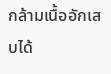กล้ามเนื้ออักเสบได้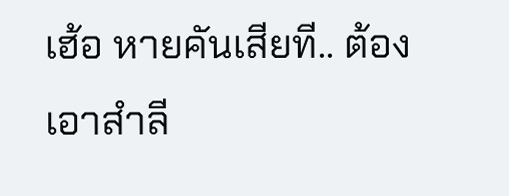เฮ้อ หายคันเสียที.. ต้องเอาสำลี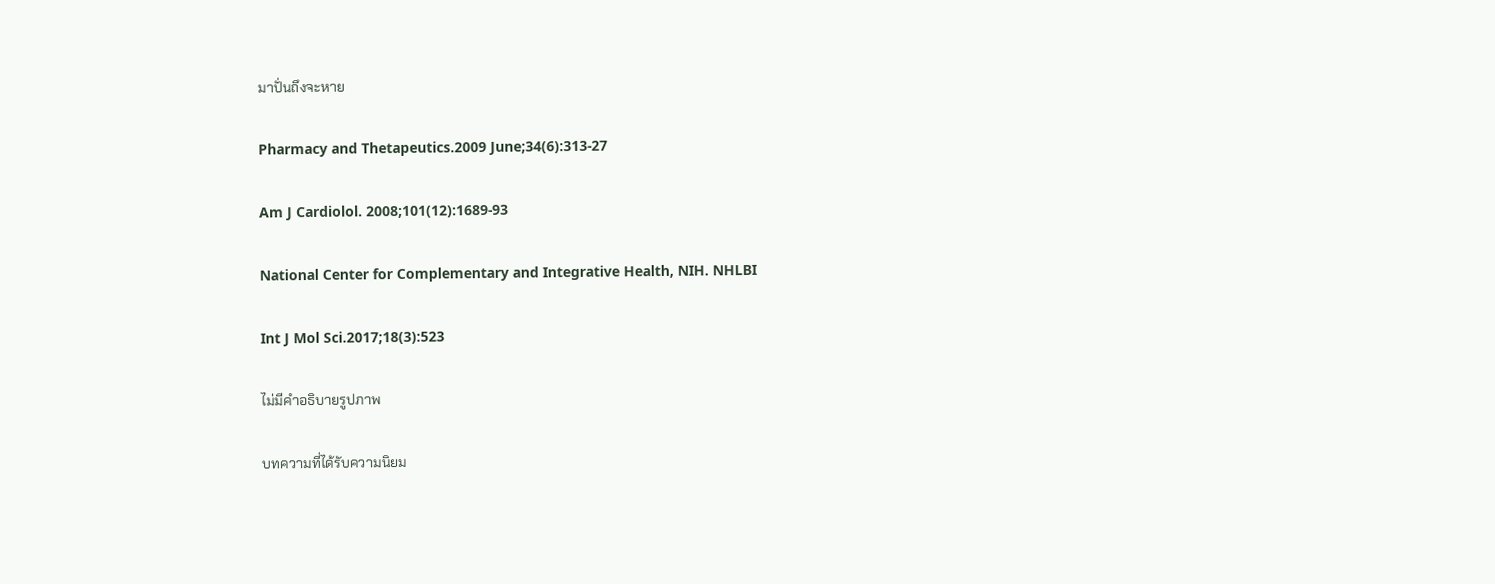มาปั่นถึงจะหาย

Pharmacy and Thetapeutics.2009 June;34(6):313-27

Am J Cardiolol. 2008;101(12):1689-93

National Center for Complementary and Integrative Health, NIH. NHLBI

Int J Mol Sci.2017;18(3):523

ไม่มีคำอธิบายรูปภาพ

บทความที่ได้รับความนิยม